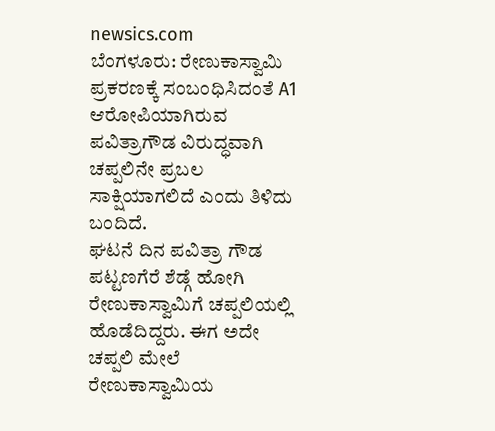newsics.com
ಬೆಂಗಳೂರು: ರೇಣುಕಾಸ್ವಾಮಿ ಪ್ರಕರಣಕ್ಕೆ ಸಂಬಂಧಿಸಿದಂತೆ A1 ಆರೋಪಿಯಾಗಿರುವ ಪವಿತ್ರಾಗೌಡ ವಿರುದ್ಧವಾಗಿ ಚಪ್ಪಲಿನೇ ಪ್ರಬಲ ಸಾಕ್ಷಿಯಾಗಲಿದೆ ಎಂದು ತಿಳಿದು ಬಂದಿದೆ.
ಘಟನೆ ದಿನ ಪವಿತ್ರಾ ಗೌಡ ಪಟ್ಟಣಗೆರೆ ಶೆಡ್ಗೆ ಹೋಗಿ ರೇಣುಕಾಸ್ವಾಮಿಗೆ ಚಪ್ಪಲಿಯಲ್ಲಿ ಹೊಡೆದಿದ್ದರು. ಈಗ ಅದೇ ಚಪ್ಪಲಿ ಮೇಲೆ ರೇಣುಕಾಸ್ವಾಮಿಯ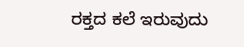ರಕ್ತದ ಕಲೆ ಇರುವುದು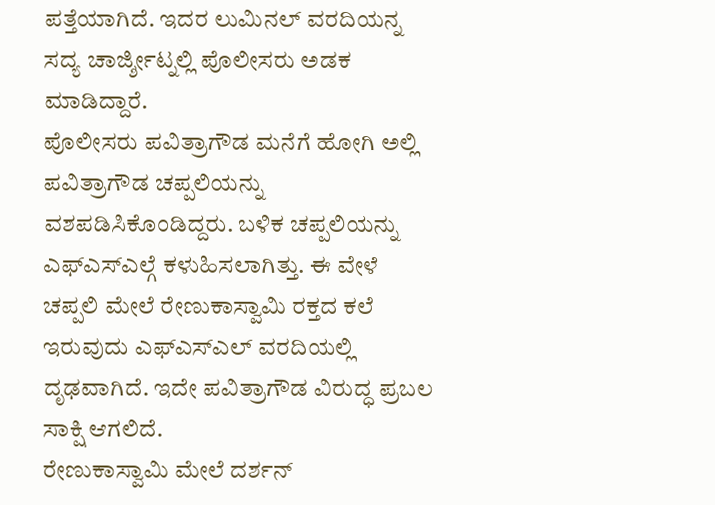ಪತ್ತೆಯಾಗಿದೆ. ಇದರ ಲುಮಿನಲ್ ವರದಿಯನ್ನ ಸದ್ಯ ಚಾರ್ಜ್ಶೀಟ್ನಲ್ಲಿ ಪೊಲೀಸರು ಅಡಕ ಮಾಡಿದ್ದಾರೆ.
ಪೊಲೀಸರು ಪವಿತ್ರಾಗೌಡ ಮನೆಗೆ ಹೋಗಿ ಅಲ್ಲಿ ಪವಿತ್ರಾಗೌಡ ಚಪ್ಪಲಿಯನ್ನು ವಶಪಡಿಸಿಕೊಂಡಿದ್ದರು. ಬಳಿಕ ಚಪ್ಪಲಿಯನ್ನು ಎಫ್ಎಸ್ಎಲ್ಗೆ ಕಳುಹಿಸಲಾಗಿತ್ತು. ಈ ವೇಳೆ ಚಪ್ಪಲಿ ಮೇಲೆ ರೇಣುಕಾಸ್ವಾಮಿ ರಕ್ತದ ಕಲೆ ಇರುವುದು ಎಫ್ಎಸ್ಎಲ್ ವರದಿಯಲ್ಲಿ ದೃಢವಾಗಿದೆ. ಇದೇ ಪವಿತ್ರಾಗೌಡ ವಿರುದ್ಧ ಪ್ರಬಲ ಸಾಕ್ಷಿ ಆಗಲಿದೆ.
ರೇಣುಕಾಸ್ವಾಮಿ ಮೇಲೆ ದರ್ಶನ್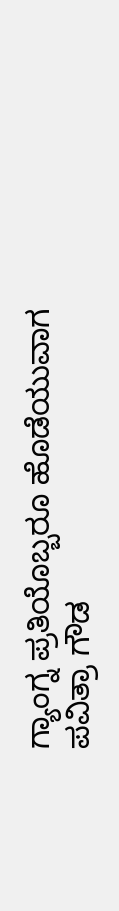ಗ್ಯಾಂಗ್ನ ಪ್ರತಿಯೊಬ್ಬರೂ ಹೊಡೆಯುವಾಗ ಪವಿತ್ರಾ ಗೌಡ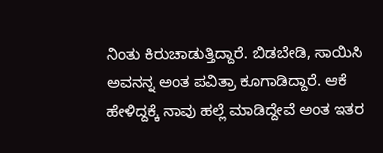ನಿಂತು ಕಿರುಚಾಡುತ್ತಿದ್ದಾರೆ. ಬಿಡಬೇಡಿ, ಸಾಯಿಸಿ ಅವನನ್ನ ಅಂತ ಪವಿತ್ರಾ ಕೂಗಾಡಿದ್ದಾರೆ. ಆಕೆ ಹೇಳಿದ್ದಕ್ಕೆ ನಾವು ಹಲ್ಲೆ ಮಾಡಿದ್ದೇವೆ ಅಂತ ಇತರ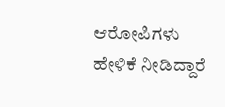ಆರೋಪಿಗಳು ಹೇಳಿಕೆ ನೀಡಿದ್ದಾರೆ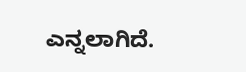ಎನ್ನಲಾಗಿದೆ.